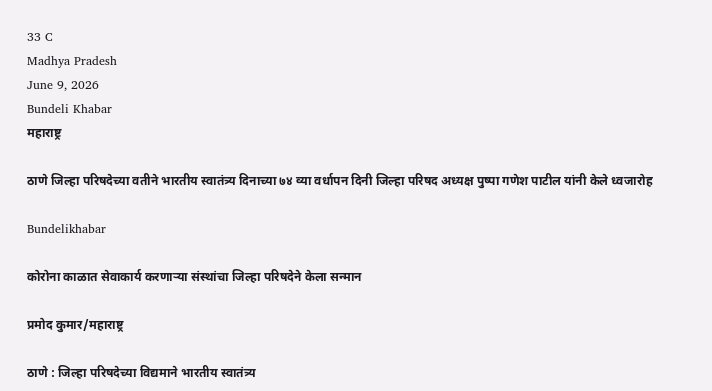33 C
Madhya Pradesh
June 9, 2026
Bundeli Khabar
महाराष्ट्र

ठाणे जिल्हा परिषदेच्या वतीने भारतीय स्वातंत्र्य दिनाच्या ७४ व्या वर्धापन दिनी जिल्हा परिषद अध्यक्ष पुष्पा गणेश पाटील यांनी केले ध्वजारोह

Bundelikhabar

कोरोना काळात सेवाकार्य करणाऱ्या संस्थांचा जिल्हा परिषदेने केला सन्मान

प्रमोद कुमार/महाराष्ट्र

ठाणे : जिल्हा परिषदेच्या विद्यमाने भारतीय स्वातंत्र्य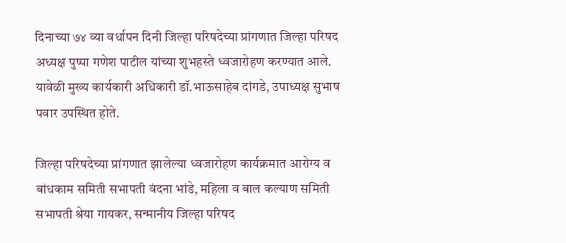दिनाच्या ७४ व्या वर्धापन दिनी जिल्हा परिषदेच्या प्रांगणात जिल्हा परिषद अध्यक्ष पुष्पा गणेश पाटील यांच्या शुभहस्ते ध्वजारोहण करण्यात आले. यावेळी मुख्य कार्यकारी अधिकारी डॉ.भाऊसाहेब दांगडे, उपाध्यक्ष सुभाष पवार उपस्थित होते.

जिल्हा परिषदेच्या प्रांगणात झालेल्या ध्वजारोहण कार्यक्रमात आरोग्य व बांधकाम समिती सभापती वंदना भांडे, महिला व बाल कल्याण समिती सभापती श्रेया गायकर, सन्मानीय जिल्हा परिषद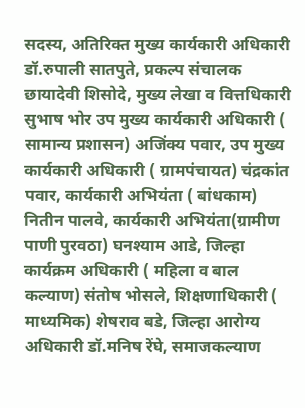सदस्य, अतिरिक्त मुख्य कार्यकारी अधिकारी डॉ.रुपाली सातपुते, प्रकल्प संचालक छायादेवी शिसोदे, मुख्य लेखा व वित्तधिकारी सुभाष भोर उप मुख्य कार्यकारी अधिकारी ( सामान्य प्रशासन) अजिंक्य पवार, उप मुख्य कार्यकारी अधिकारी ( ग्रामपंचायत) चंद्रकांत पवार, कार्यकारी अभियंता ( बांधकाम) नितीन पालवे, कार्यकारी अभियंता(ग्रामीण पाणी पुरवठा) घनश्याम आडे, जिल्हा कार्यक्रम अधिकारी ( महिला व बाल कल्याण) संतोष भोसले, शिक्षणाधिकारी ( माध्यमिक) शेषराव बडे, जिल्हा आरोग्य अधिकारी डॉ.मनिष रेंघे, समाजकल्याण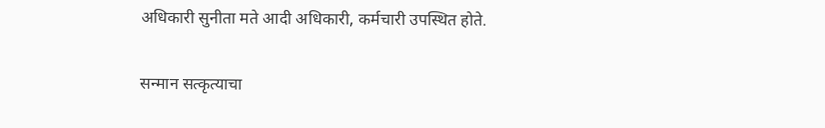अधिकारी सुनीता मते आदी अधिकारी, कर्मचारी उपस्थित होते.

सन्मान सत्कृत्याचा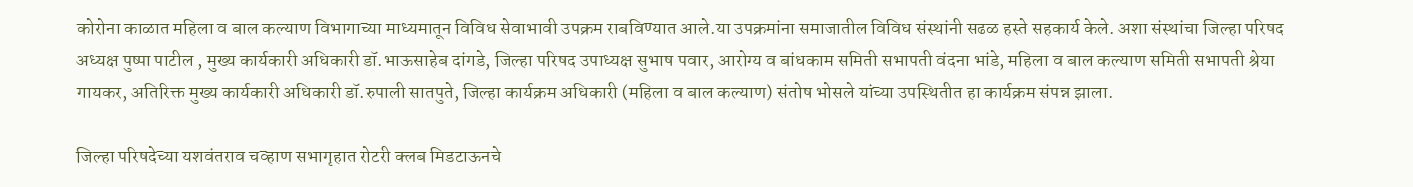कोरोना काळात महिला व बाल कल्याण विभागाच्या माध्यमातून विविध सेवाभावी उपक्रम राबविण्यात आले.या उपक्रमांना समाजातील विविध संस्थांनी सढळ हस्ते सहकार्य केले. अशा संस्थांचा जिल्हा परिषद अध्यक्ष पुष्पा पाटील , मुख्य कार्यकारी अधिकारी डॉ.भाऊसाहेब दांगडे, जिल्हा परिषद उपाध्यक्ष सुभाष पवार, आरोग्य व बांधकाम समिती सभापती वंदना भांडे, महिला व बाल कल्याण समिती सभापती श्रेया गायकर, अतिरिक्त मुख्य कार्यकारी अधिकारी डॉ.रुपाली सातपुते, जिल्हा कार्यक्रम अधिकारी (महिला व बाल कल्याण) संतोष भोसले यांच्या उपस्थितीत हा कार्यक्रम संपन्न झाला.

जिल्हा परिषदेच्या यशवंतराव चव्हाण सभागृहात रोटरी क्लब मिडटाऊनचे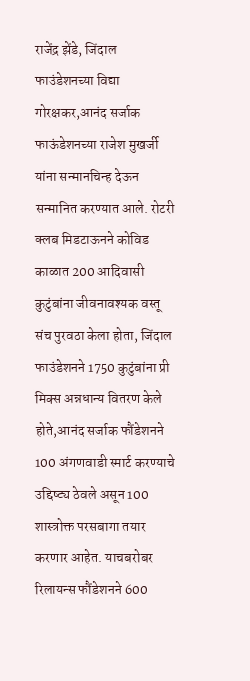राजेंद्र झेंडे, जिंदाल फाउंडेशनच्या विद्या गोरक्षकर,आनंद सर्जाक फाऊंडेशनच्या राजेश मुखर्जी यांना सन्मानचिन्ह देऊन सन्मानित करण्यात आले. रोटरी क्लब मिडटाऊनने कोविड काळात 200 आदिवासी कुटुंबांना जीवनावश्यक वस्तू संच पुरवठा केला होता, जिंदाल फाउंडेशनने 1750 कुटुंबांना प्री मिक्स अन्नधान्य वितरण केले होते,आनंद सर्जाक फौंडेशनने 100 अंगणवाडी स्मार्ट करण्याचे उद्दिष्ट्य ठेवले असून 100 शास्त्रोक्त परसबागा तयार करणार आहेत. याचबरोबर रिलायन्स फौंडेशनने 600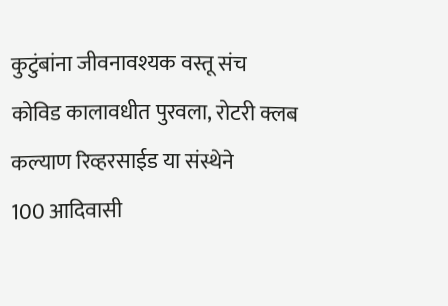कुटुंबांना जीवनावश्यक वस्तू संच
कोविड कालावधीत पुरवला, रोटरी क्लब
कल्याण रिव्हरसाईड या संस्थेने
100 आदिवासी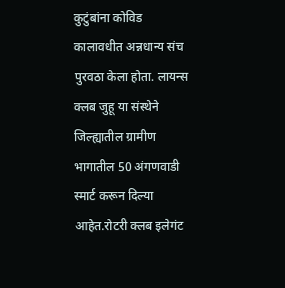कुटुंबांना कोविड कालावधीत अन्नधान्य संच पुरवठा केला होता. लायन्स क्लब जुहू या संस्थेने जिल्ह्यातील ग्रामीण भागातील 50 अंगणवाडी स्मार्ट करून दिल्या आहेत.रोटरी क्लब इलेगंट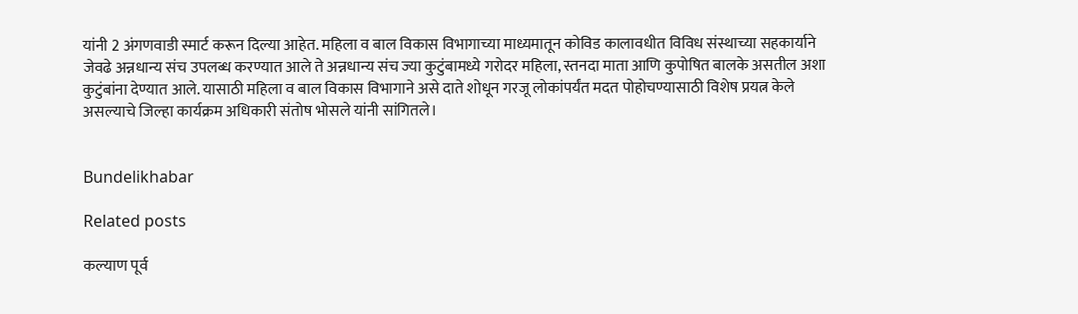यांनी 2 अंगणवाडी स्मार्ट करून दिल्या आहेत. महिला व बाल विकास विभागाच्या माध्यमातून कोविड कालावधीत विविध संस्थाच्या सहकार्याने जेवढे अन्नधान्य संच उपलब्ध करण्यात आले ते अन्नधान्य संच ज्या कुटुंबामध्ये गरोदर महिला, स्तनदा माता आणि कुपोषित बालके असतील अशा कुटुंबांना देण्यात आले. यासाठी महिला व बाल विकास विभागाने असे दाते शोधून गरजू लोकांपर्यंत मदत पोहोचण्यासाठी विशेष प्रयत्न केले असल्याचे जिल्हा कार्यक्रम अधिकारी संतोष भोसले यांनी सांगितले।


Bundelikhabar

Related posts

कल्याण पूर्व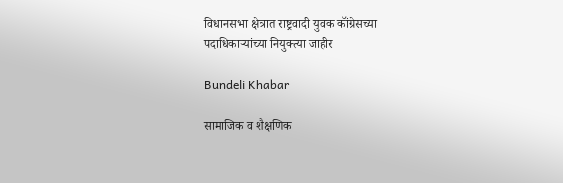विधानसभा क्षेत्रात राष्ट्रवादी युवक कॉंग्रेसच्या पदाधिकाऱ्यांच्या नियुक्त्या जाहीर

Bundeli Khabar

सामाजिक व शैक्षणिक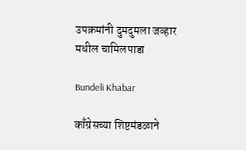उपक्रमांनी दुमदुमला जव्हार मधील चामिलपाडा

Bundeli Khabar

काँग्रेसच्या शिष्टमंडळाने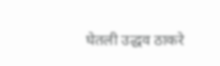घेतली उद्धव ठाकरे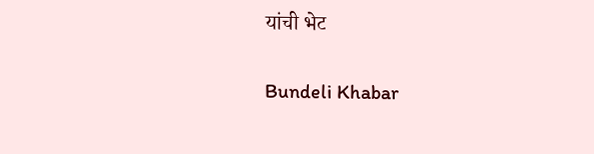यांची भेट

Bundeli Khabar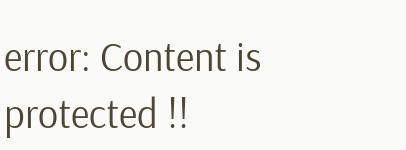error: Content is protected !!